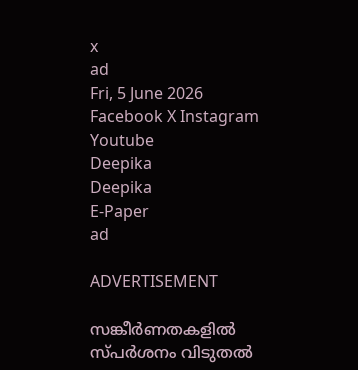x
ad
Fri, 5 June 2026
Facebook X Instagram Youtube
Deepika
Deepika
E-Paper
ad

ADVERTISEMENT

സങ്കീർണതകളിൽ സ്പർശനം വിടുതൽ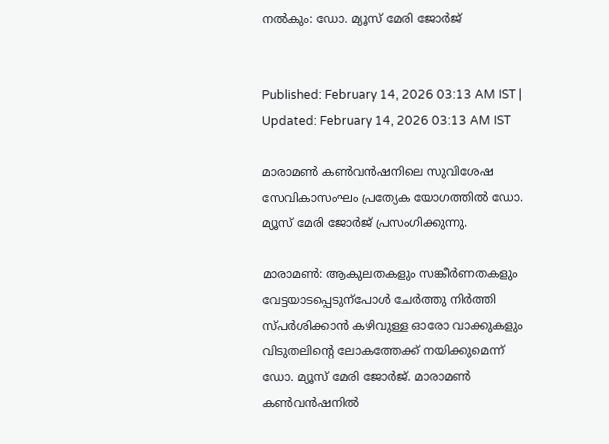നൽകും: ഡോ. മ്യൂസ് മേരി ജോർജ്


Published: February 14, 2026 03:13 AM IST | Updated: February 14, 2026 03:13 AM IST

മാരാമൺ കൺവൻഷനിലെ സുവിശേഷ സേവികാസംഘം പ്രത്യേക യോഗത്തിൽ ഡോ. മ്യൂസ് മേരി ജോർജ് പ്രസംഗിക്കുന്നു.

മാരാമൺ: ആകുലതകളും സങ്കീർണതകളും വേട്ടയാടപ്പെടുന്പോൾ ചേർത്തു നിർത്തി സ്പർശിക്കാൻ കഴിവുള്ള ഓരോ വാക്കുകളും വിടുതലിന്‍റെ ലോകത്തേക്ക് നയിക്കുമെന്ന് ഡോ. മ്യൂസ് മേരി ജോർജ്. മാരാമൺ കൺവൻഷനിൽ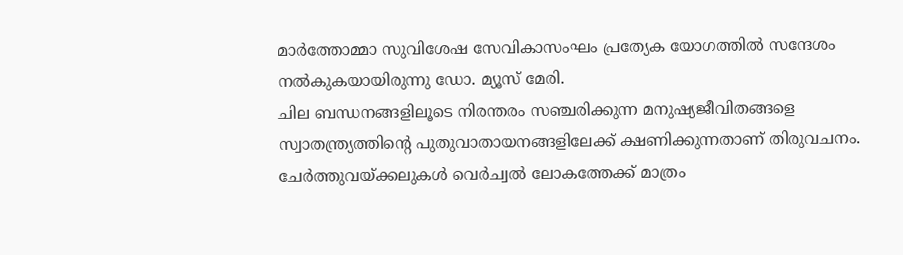മാർത്തോമ്മാ സുവിശേഷ സേവികാസംഘം പ്രത്യേക യോഗത്തിൽ സന്ദേശം നൽകുകയായിരുന്നു ഡോ. മ്യൂസ് മേരി.
ചില ബന്ധനങ്ങളിലൂടെ നിരന്തരം സഞ്ചരിക്കുന്ന മനുഷ്യജീവിതങ്ങളെ സ്വാതന്ത്ര്യത്തിന്‍റെ പുതുവാതായനങ്ങളിലേക്ക് ക്ഷണിക്കുന്നതാണ് തിരുവചനം. ചേര്‍ത്തുവയ്ക്കലുകള്‍ വെര്‍ച്വല്‍ ലോകത്തേക്ക് മാത്രം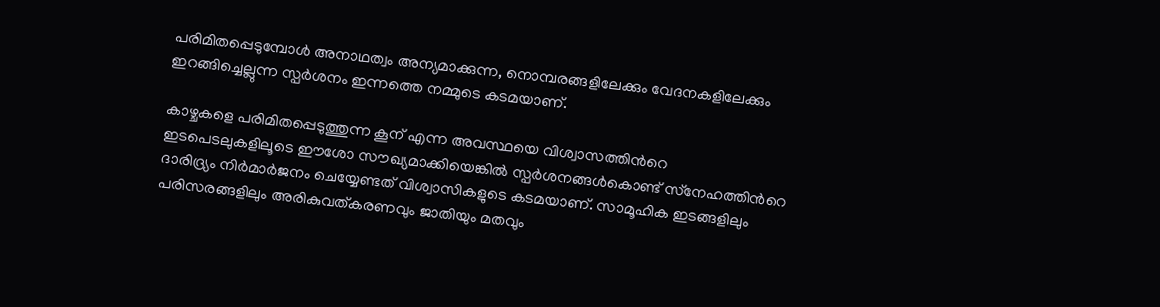പരിമിതപ്പെടുമ്പോള്‍ അനാഥത്വം അന്യമാക്കുന്ന, നൊമ്പരങ്ങളിലേക്കും വേദനകളിലേക്കും ഇറങ്ങിച്ചെല്ലുന്ന സ്പര്‍ശനം ഇന്നത്തെ നമ്മുടെ കടമയാണ്.

കാഴ്ചകളെ പരിമിതപ്പെടുത്തുന്ന കൂന് എന്ന അവസ്ഥയെ വിശ്വാസത്തിന്‍റെ ഇടപെടലുകളിലൂടെ ഈശോ സൗഖ്യമാക്കിയെങ്കിൽ സ്പർശനങ്ങള്‍കൊണ്ട് സ്‌നേഹത്തിന്‍റെ ദാരിദ്ര്യം നിര്‍മാർജനം ചെയ്യേണ്ടത് വിശ്വാസികളുടെ കടമയാണ്. സാമൂഹിക ഇടങ്ങളിലും പരിസരങ്ങളിലും അരികുവത്കരണവും ജാതിയും മതവും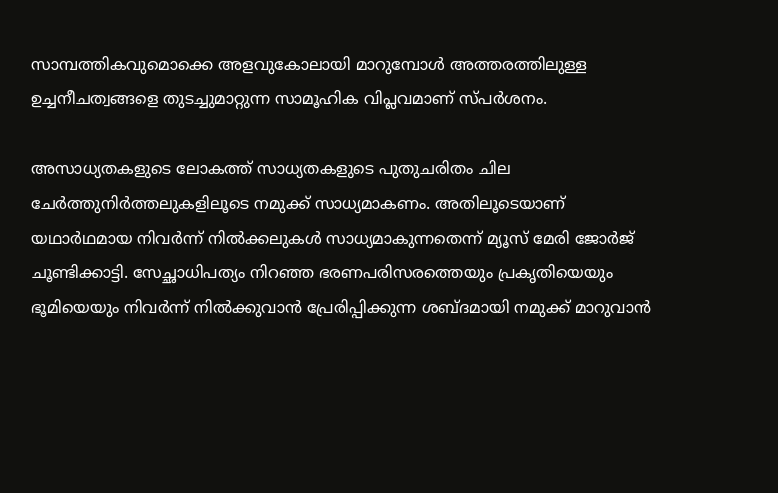സാമ്പത്തികവുമൊക്കെ അളവുകോലായി മാറുമ്പോള്‍ അത്തരത്തിലുള്ള ഉച്ചനീചത്വങ്ങളെ തുടച്ചുമാറ്റുന്ന സാമൂഹിക വിപ്ലവമാണ് സ്പര്‍ശനം.

അസാധ്യതകളുടെ ലോകത്ത് സാധ്യതകളുടെ പുതുചരിതം ചില ചേര്‍ത്തുനിര്‍ത്തലുകളിലൂടെ നമുക്ക് സാധ്യമാകണം. അതിലൂടെയാണ് യഥാർഥമായ നിവര്‍ന്ന് നില്‍ക്കലുകള്‍ സാധ്യമാകുന്നതെന്ന് മ്യൂസ് മേരി ജോർജ് ചൂണ്ടിക്കാട്ടി. സേച്ഛാധിപത്യം നിറഞ്ഞ ഭരണപരിസരത്തെയും പ്രകൃതിയെയും ഭൂമിയെയും നിവര്‍ന്ന് നില്‍ക്കുവാന്‍ പ്രേരിപ്പിക്കുന്ന ശബ്ദമായി നമുക്ക് മാറുവാന്‍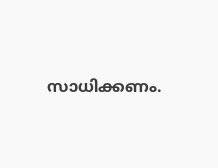സാധിക്കണം.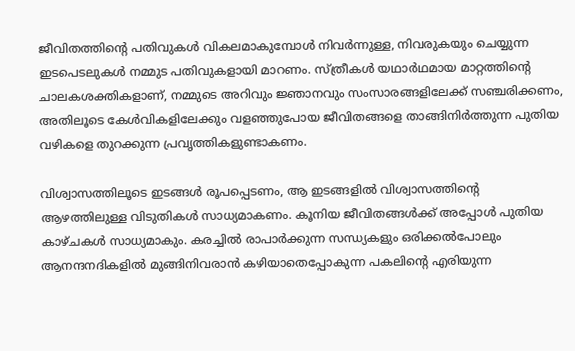ജീവിതത്തിന്‍റെ പതിവുകള്‍ വികലമാകുമ്പോള്‍ നിവര്‍ന്നുള്ള, നിവരുകയും ചെയ്യുന്ന ഇടപെടലുകള്‍ നമ്മുട പതിവുകളായി മാറണം. സ്ത്രീകള്‍ യഥാർഥമായ മാറ്റത്തിന്‍റെ ചാലകശക്തികളാണ്, നമ്മുടെ അറിവും ജ്ഞാനവും സംസാരങ്ങളിലേക്ക് സഞ്ചരിക്കണം, അതിലൂടെ കേള്‍വികളിലേക്കും വളഞ്ഞുപോയ ജീവിതങ്ങളെ താങ്ങിനിര്‍ത്തുന്ന പുതിയ വഴികളെ തുറക്കുന്ന പ്രവൃത്തികളുണ്ടാകണം.

വിശ്വാസത്തിലൂടെ ഇടങ്ങള്‍ രൂപപ്പെടണം, ആ ഇടങ്ങളില്‍ വിശ്വാസത്തിന്‍റെ ആഴത്തിലുള്ള വിടുതികള്‍ സാധ്യമാകണം. കൂനിയ ജീവിതങ്ങള്‍ക്ക് അപ്പോള്‍ പുതിയ കാഴ്ചകള്‍ സാധ്യമാകും. കരച്ചില്‍ രാപാര്‍ക്കുന്ന സന്ധ്യകളും ഒരിക്കൽപോലും ആനന്ദനദികളില്‍ മുങ്ങിനിവരാന്‍ കഴിയാതെപ്പോകുന്ന പകലിന്‍റെ എരിയുന്ന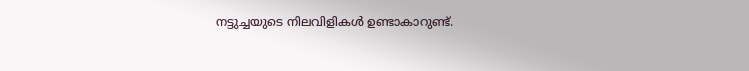നട്ടുച്ചയുടെ നിലവിളികള്‍ ഉണ്ടാകാറുണ്ട്.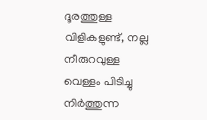ദൂരത്തുള്ള വിളികളുണ്ട്, നല്ല നീരുറവുള്ള വെള്ളം പിടിച്ചു നിര്‍ത്തുന്ന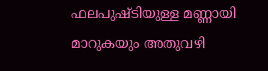ഫലപുഷ്ടിയുള്ള മണ്ണായി മാറുകയും അതുവഴി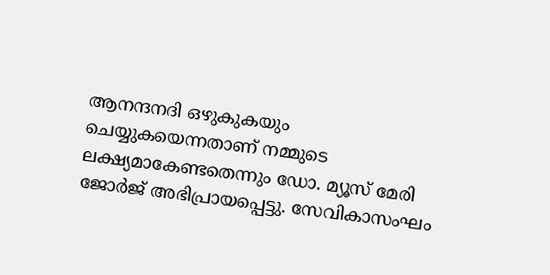ആനന്ദനദി ഒഴുകുകയും ചെയ്യുകയെന്നതാണ് നമ്മുടെ ലക്ഷ്യമാകേണ്ടതെന്നും ഡോ. മ്യൂസ് മേരി ജോർജ് അഭിപ്രായപ്പെട്ടു. സേവികാസംഘം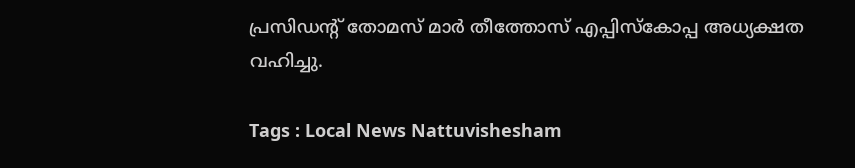പ്രസിഡന്‍റ് തോമസ് മാർ തീത്തോസ് എപ്പിസ്കോപ്പ അധ്യക്ഷത വഹിച്ചു.

Tags : Local News Nattuvishesham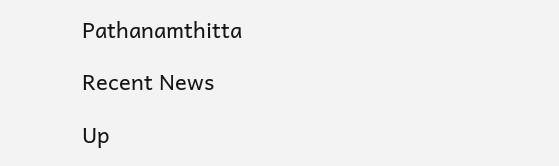Pathanamthitta

Recent News

Up